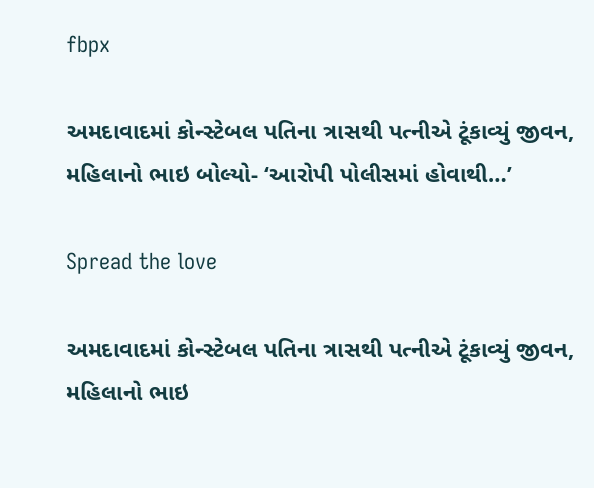fbpx

અમદાવાદમાં કોન્સ્ટેબલ પતિના ત્રાસથી પત્નીએ ટૂંકાવ્યું જીવન, મહિલાનો ભાઇ બોલ્યો- ‘આરોપી પોલીસમાં હોવાથી…’

Spread the love

અમદાવાદમાં કોન્સ્ટેબલ પતિના ત્રાસથી પત્નીએ ટૂંકાવ્યું જીવન, મહિલાનો ભાઇ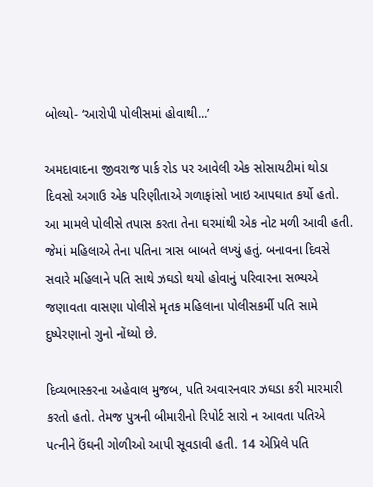બોલ્યો- ‘આરોપી પોલીસમાં હોવાથી...’

અમદાવાદના જીવરાજ પાર્ક રોડ પર આવેલી એક સોસાયટીમાં થોડા દિવસો અગાઉ એક પરિણીતાએ ગળાફાંસો ખાઇ આપઘાત કર્યો હતો. આ મામલે પોલીસે તપાસ કરતા તેના ઘરમાંથી એક નોટ મળી આવી હતી. જેમાં મહિલાએ તેના પતિના ત્રાસ બાબતે લખ્યું હતું. બનાવના દિવસે સવારે મહિલાને પતિ સાથે ઝઘડો થયો હોવાનું પરિવારના સભ્યએ જણાવતા વાસણા પોલીસે મૃતક મહિલાના પોલીસકર્મી પતિ સામે દુષ્પેરણાનો ગુનો નોંધ્યો છે.

દિવ્યભાસ્કરના અહેવાલ મુજબ, પતિ અવારનવાર ઝઘડા કરી મારમારી કરતો હતો. તેમજ પુત્રની બીમારીનો રિપોર્ટ સારો ન આવતા પતિએ પત્નીને ઉંઘની ગોળીઓ આપી સૂવડાવી હતી. 14 એપ્રિલે પતિ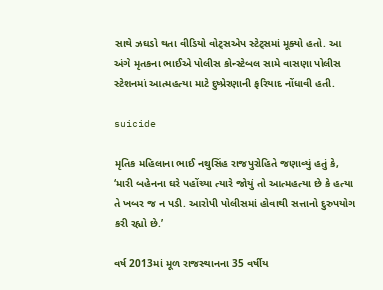સાથે ઝઘડો થતા વીડિયો વોટ્સએપ સ્ટેટ્સમાં મૂક્યો હતો. આ અંગે મૃતકના ભાઈએ પોલીસ કોન્સ્ટેબલ સામે વાસણા પોલીસ સ્ટેશનમાં આત્મહત્યા માટે દુષ્પ્રેરણાની ફરિયાદ નોંધાવી હતી.

suicide

મૃતિક મહિલાના ભાઈ નથુસિંહ રાજપુરોહિતે જણાવ્યું હતું કે, ‘મારી બહેનના ઘરે પહોંચ્યા ત્યારે જોયું તો આત્મહત્યા છે કે હત્યા તે ખબર જ ન પડી. આરોપી પોલીસમાં હોવાથી સત્તાનો દુરુપયોગ કરી રહ્યો છે.’

વર્ષ 2013માં મૂળ રાજસ્થાનના 35 વર્ષીય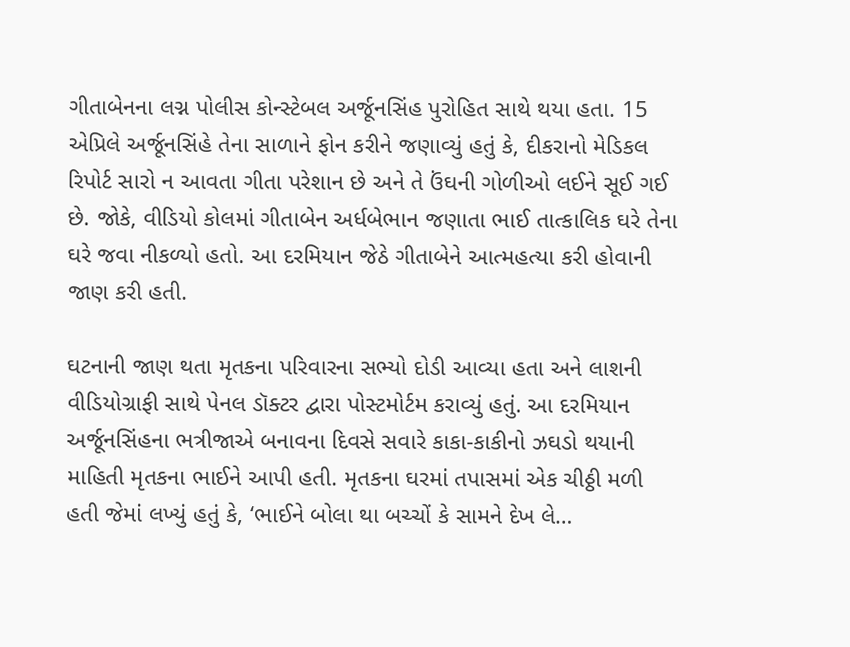ગીતાબેનના લગ્ન પોલીસ કોન્સ્ટેબલ અર્જૂનસિંહ પુરોહિત સાથે થયા હતા. 15 એપ્રિલે અર્જૂનસિંહે તેના સાળાને ફોન કરીને જણાવ્યું હતું કે, દીકરાનો મેડિકલ રિપોર્ટ સારો ન આવતા ગીતા પરેશાન છે અને તે ઉંઘની ગોળીઓ લઈને સૂઈ ગઈ છે. જોકે, વીડિયો કોલમાં ગીતાબેન અર્ધબેભાન જણાતા ભાઈ તાત્કાલિક ઘરે તેના ઘરે જવા નીકળ્યો હતો. આ દરમિયાન જેઠે ગીતાબેને આત્મહત્યા કરી હોવાની જાણ કરી હતી.

ઘટનાની જાણ થતા મૃતકના પરિવારના સભ્યો દોડી આવ્યા હતા અને લાશની વીડિયોગ્રાફી સાથે પેનલ ડૉક્ટર દ્વારા પોસ્ટમોર્ટમ કરાવ્યું હતું. આ દરમિયાન અર્જૂનસિંહના ભત્રીજાએ બનાવના દિવસે સવારે કાકા-કાકીનો ઝઘડો થયાની માહિતી મૃતકના ભાઈને આપી હતી. મૃતકના ઘરમાં તપાસમાં એક ચીઠ્ઠી મળી હતી જેમાં લખ્યું હતું કે, ‘ભાઈને બોલા થા બચ્ચોં કે સામને દેખ લે…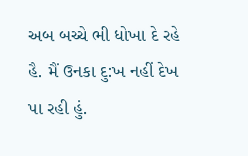અબ બચ્ચે ભી ધોખા દે રહે હૈ. મૈં ઉનકા દુ:ખ નહીં દેખ પા રહી હું.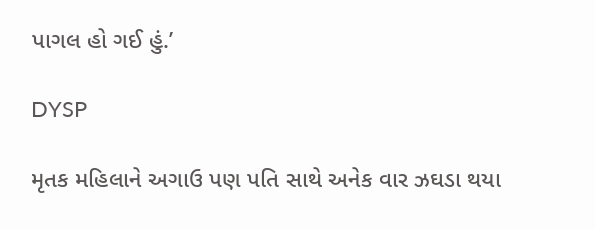પાગલ હો ગઈ હું.’

DYSP

મૃતક મહિલાને અગાઉ પણ પતિ સાથે અનેક વાર ઝઘડા થયા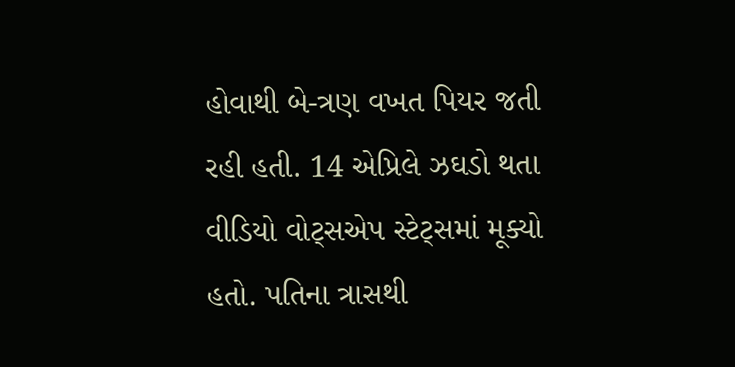હોવાથી બે-ત્રણ વખત પિયર જતી રહી હતી. 14 એપ્રિલે ઝઘડો થતા વીડિયો વોટ્સએપ સ્ટેટ્સમાં મૂક્યો હતો. પતિના ત્રાસથી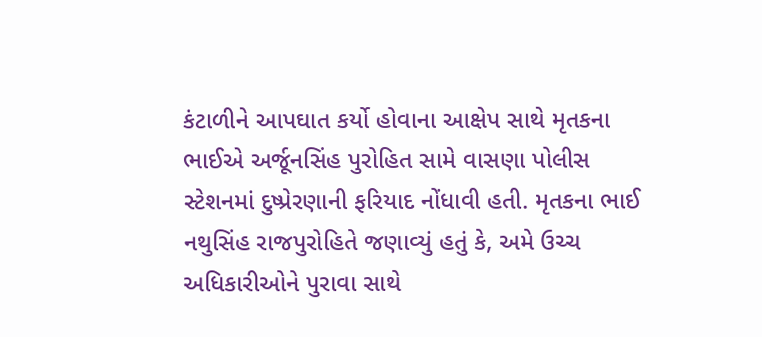કંટાળીને આપઘાત કર્યો હોવાના આક્ષેપ સાથે મૃતકના ભાઈએ અર્જૂનસિંહ પુરોહિત સામે વાસણા પોલીસ સ્ટેશનમાં દુષ્પ્રેરણાની ફરિયાદ નોંધાવી હતી. મૃતકના ભાઈ નથુસિંહ રાજપુરોહિતે જણાવ્યું હતું કે, અમે ઉચ્ચ અધિકારીઓને પુરાવા સાથે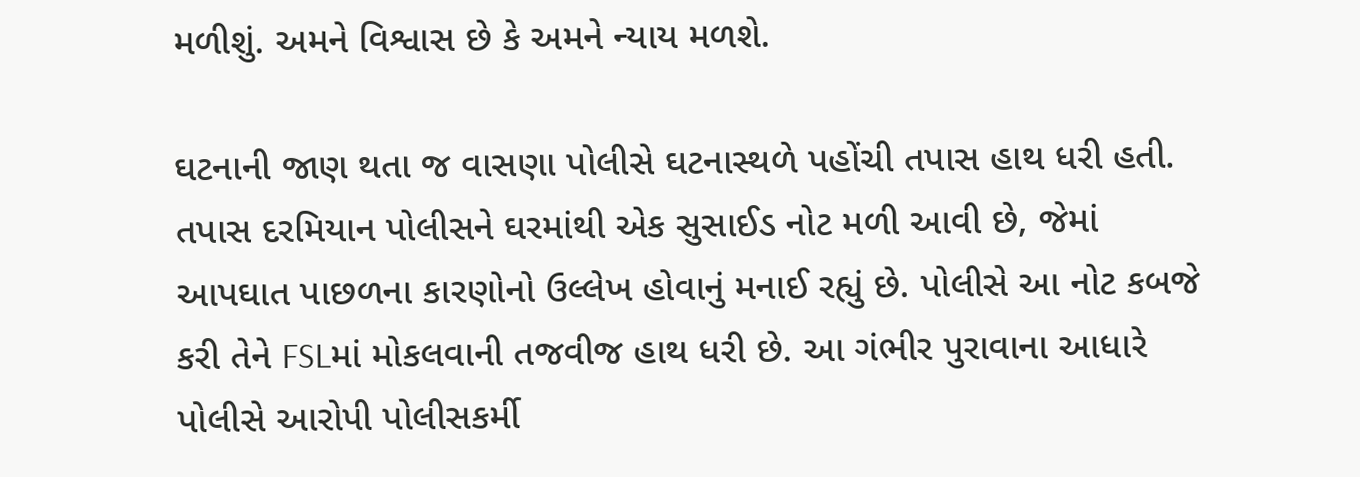મળીશું. અમને વિશ્વાસ છે કે અમને ન્યાય મળશે.

ઘટનાની જાણ થતા જ વાસણા પોલીસે ઘટનાસ્થળે પહોંચી તપાસ હાથ ધરી હતી. તપાસ દરમિયાન પોલીસને ઘરમાંથી એક સુસાઈડ નોટ મળી આવી છે, જેમાં આપઘાત પાછળના કારણોનો ઉલ્લેખ હોવાનું મનાઈ રહ્યું છે. પોલીસે આ નોટ કબજે કરી તેને FSLમાં મોકલવાની તજવીજ હાથ ધરી છે. આ ગંભીર પુરાવાના આધારે પોલીસે આરોપી પોલીસકર્મી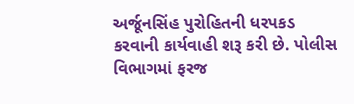અર્જૂનસિંહ પુરોહિતની ધરપકડ કરવાની કાર્યવાહી શરૂ કરી છે. પોલીસ વિભાગમાં ફરજ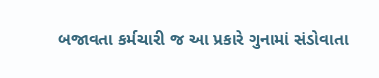બજાવતા કર્મચારી જ આ પ્રકારે ગુનામાં સંડોવાતા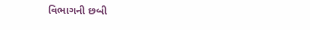વિભાગની છબી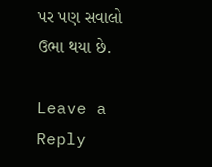પર પણ સવાલો ઉભા થયા છે.

Leave a Reply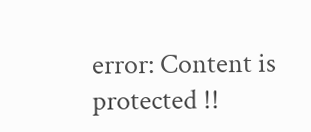error: Content is protected !!